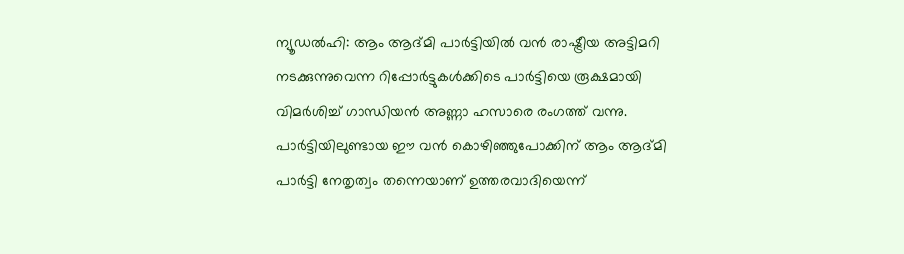ന്യൂഡൽഹി: ആം ആദ്മി പാർട്ടിയിൽ വൻ രാഷ്ട്രീയ അട്ടിമറി നടക്കുന്നുവെന്ന റിപ്പോർട്ടുകൾക്കിടെ പാർട്ടിയെ രൂക്ഷമായി വിമർശിച്ച് ഗാന്ധിയൻ അണ്ണാ ഹസാരെ രംഗത്ത് വന്നു. പാർട്ടിയിലുണ്ടായ ഈ വൻ കൊഴിഞ്ഞുപോക്കിന് ആം ആദ്മി പാർട്ടി നേതൃത്വം തന്നെയാണ് ഉത്തരവാദിയെന്ന്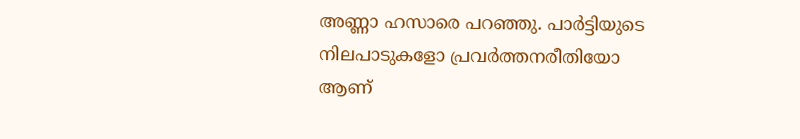അണ്ണാ ഹസാരെ പറഞ്ഞു. പാർട്ടിയുടെ നിലപാടുകളോ പ്രവർത്തനരീതിയോ ആണ്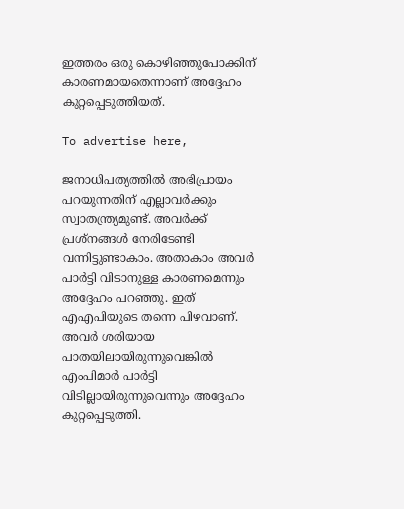ഇത്തരം ഒരു കൊഴിഞ്ഞുപോക്കിന് കാരണമായതെന്നാണ് അദ്ദേഹം കുറ്റപ്പെടുത്തിയത്.

To advertise here,

ജനാധിപത്യത്തിൽ അഭിപ്രായം പറയുന്നതിന് എല്ലാവർക്കും സ്വാതന്ത്ര്യമുണ്ട്. അവർക്ക് പ്രശ്‌നങ്ങൾ നേരിടേണ്ടി വന്നിട്ടുണ്ടാകാം. അതാകാം അവർ പാർട്ടി വിടാനുള്ള കാരണമെന്നും അദ്ദേഹം പറഞ്ഞു. ഇത് എഎപിയുടെ തന്നെ പിഴവാണ്. അവർ ശരിയായ പാതയിലായിരുന്നുവെങ്കിൽ എംപിമാർ പാർട്ടി വിടില്ലായിരുന്നുവെന്നും അദ്ദേഹം കുറ്റപ്പെടുത്തി.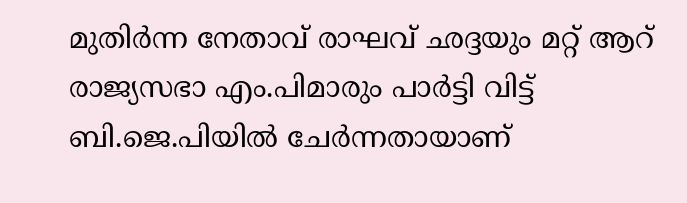മുതിർന്ന നേതാവ് രാഘവ് ഛദ്ദയും മറ്റ് ആറ് രാജ്യസഭാ എം.പിമാരും പാർട്ടി വിട്ട് ബി.ജെ.പിയിൽ ചേർന്നതായാണ്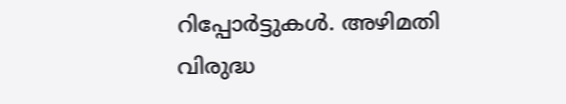റിപ്പോർട്ടുകൾ. അഴിമതി വിരുദ്ധ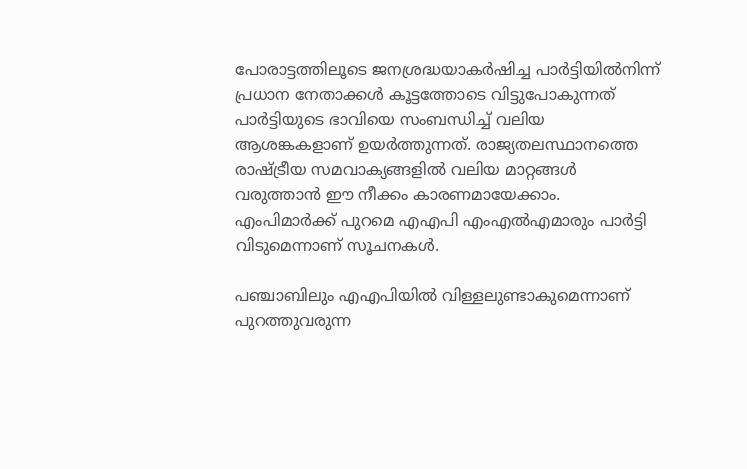പോരാട്ടത്തിലൂടെ ജനശ്രദ്ധയാകർഷിച്ച പാർട്ടിയിൽനിന്ന് പ്രധാന നേതാക്കൾ കൂട്ടത്തോടെ വിട്ടുപോകുന്നത് പാർട്ടിയുടെ ഭാവിയെ സംബന്ധിച്ച് വലിയ ആശങ്കകളാണ് ഉയർത്തുന്നത്. രാജ്യതലസ്ഥാനത്തെ രാഷ്ട്രീയ സമവാക്യങ്ങളിൽ വലിയ മാറ്റങ്ങൾ വരുത്താൻ ഈ നീക്കം കാരണമായേക്കാം. എംപിമാർക്ക് പുറമെ എഎപി എംഎൽഎമാരും പാർട്ടി വിടുമെന്നാണ് സൂചനകൾ.

പഞ്ചാബിലും എഎപിയിൽ വിള്ളലുണ്ടാകുമെന്നാണ് പുറത്തുവരുന്ന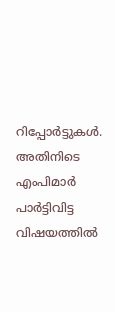റിപ്പോർട്ടുകൾ. അതിനിടെ എംപിമാർ പാർട്ടിവിട്ട വിഷയത്തിൽ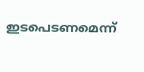ഇടപെടണമെന്ന്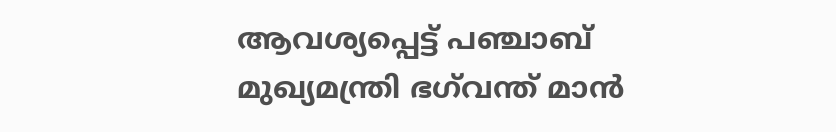ആവശ്യപ്പെട്ട് പഞ്ചാബ് മുഖ്യമന്ത്രി ഭഗ്‌വന്ത് മാൻ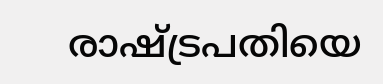രാഷ്ട്രപതിയെ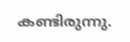കണ്ടിരുന്നു.